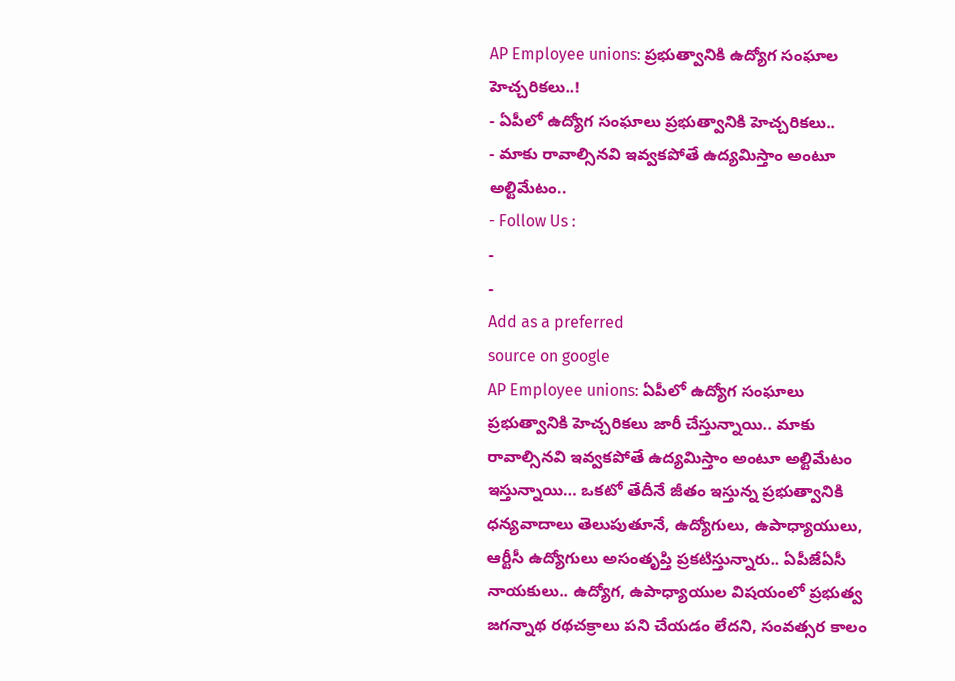AP Employee unions: ప్రభుత్వానికి ఉద్యోగ సంఘాల హెచ్చరికలు..!
- ఏపీలో ఉద్యోగ సంఘాలు ప్రభుత్వానికి హెచ్చరికలు..
- మాకు రావాల్సినవి ఇవ్వకపోతే ఉద్యమిస్తాం అంటూ అల్టిమేటం..
- Follow Us :
-
-
Add as a preferred
source on google
AP Employee unions: ఏపీలో ఉద్యోగ సంఘాలు ప్రభుత్వానికి హెచ్చరికలు జారీ చేస్తున్నాయి.. మాకు రావాల్సినవి ఇవ్వకపోతే ఉద్యమిస్తాం అంటూ అల్టిమేటం ఇస్తున్నాయి… ఒకటో తేదీనే జీతం ఇస్తున్న ప్రభుత్వానికి ధన్యవాదాలు తెలుపుతూనే, ఉద్యోగులు, ఉపాధ్యాయులు, ఆర్టీసీ ఉద్యోగులు అసంతృప్తి ప్రకటిస్తున్నారు.. ఏపీజేఏసీ నాయకులు.. ఉద్యోగ, ఉపాధ్యాయుల విషయంలో ప్రభుత్వ జగన్నాథ రథచక్రాలు పని చేయడం లేదని, సంవత్సర కాలం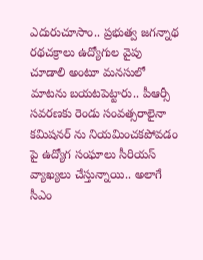ఎదురుచూసాం.. ప్రభుత్వ జగన్నాథ రథచక్రాలు ఉద్యోగుల వైపు చూడాలి అంటూ మనసులో మాటను బయటపెట్టారు.. పీఆర్సీ సవరణకు రెండు సంవత్సరాలైనా కమిషనర్ ను నియమించకపోవడం పై ఉద్యోగ సంఘాలు సీరియస్ వ్యాఖ్యలు చేస్తున్నాయి.. అలాగే సీఎం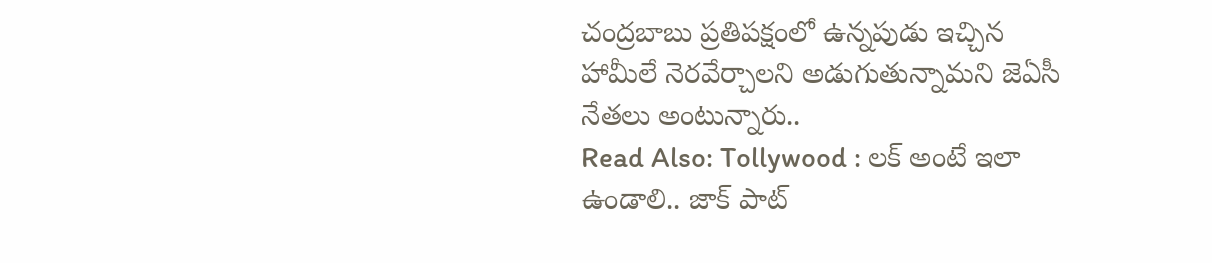చంద్రబాబు ప్రతిపక్షంలో ఉన్నపుడు ఇచ్చిన హామీలే నెరవేర్చాలని అడుగుతున్నామని జెఏసీ నేతలు అంటున్నారు..
Read Also: Tollywood : లక్ అంటే ఇలా ఉండాలి.. జాక్ పాట్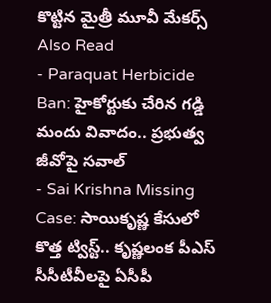కొట్టిన మైత్రీ మూవీ మేకర్స్
Also Read
- Paraquat Herbicide Ban: హైకోర్టుకు చేరిన గడ్డి మందు వివాదం.. ప్రభుత్వ జీవోపై సవాల్
- Sai Krishna Missing Case: సాయికృష్ణ కేసులో కొత్త ట్విస్ట్.. కృష్ణలంక పీఎస్ సీసీటీవీలపై ఏసీపీ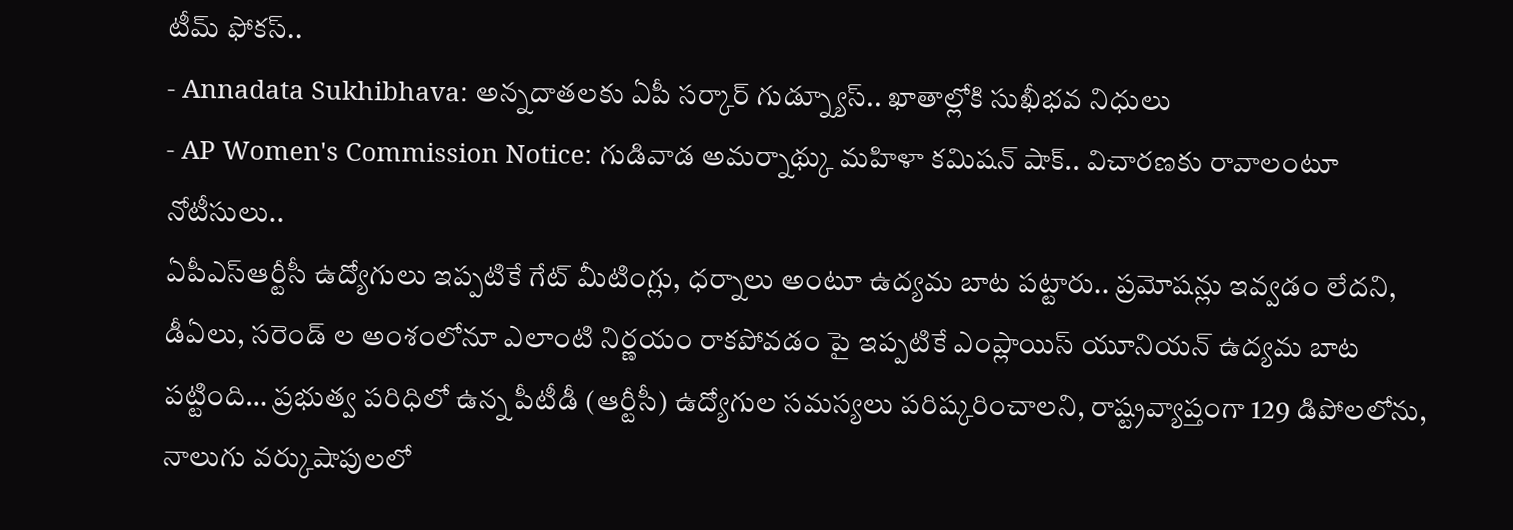టీమ్ ఫోకస్..
- Annadata Sukhibhava: అన్నదాతలకు ఏపీ సర్కార్ గుడ్న్యూస్.. ఖాతాల్లోకి సుఖీభవ నిధులు
- AP Women's Commission Notice: గుడివాడ అమర్నాథ్కు మహిళా కమిషన్ షాక్.. విచారణకు రావాలంటూ నోటీసులు..
ఏపీఎస్ఆర్టీసీ ఉద్యోగులు ఇప్పటికే గేట్ మీటింగ్లు, ధర్నాలు అంటూ ఉద్యమ బాట పట్టారు.. ప్రమోషన్లు ఇవ్వడం లేదని, డీఏలు, సరెండ్ ల అంశంలోనూ ఎలాంటి నిర్ణయం రాకపోవడం పై ఇప్పటికే ఎంప్లాయిస్ యూనియన్ ఉద్యమ బాట పట్టింది… ప్రభుత్వ పరిధిలో ఉన్న పీటీడీ (ఆర్టీసీ) ఉద్యోగుల సమస్యలు పరిష్కరించాలని, రాష్ట్రవ్యాప్తంగా 129 డిపోలలోను, నాలుగు వర్కుషాపులలో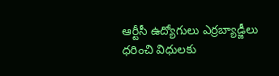ఆర్టీసీ ఉద్యోగులు ఎర్రబ్యాడ్జీలు ధరించి విధులకు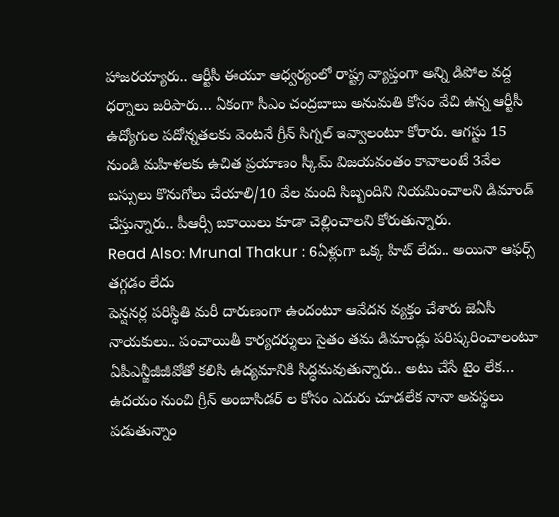హాజరయ్యారు.. ఆర్టీసీ ఈయూ ఆధ్వర్యంలో రాష్ట్ర వ్యాప్తంగా అన్ని డిపోల వద్ద ధర్నాలు జరిపారు… ఏకంగా సీఎం చంద్రబాబు అనుమతి కోసం వేచి ఉన్న ఆర్టీసీ ఉద్యోగుల పదోన్నతలకు వెంటనే గ్రీన్ సిగ్నల్ ఇవ్వాలంటూ కోరారు. ఆగస్టు 15 నుండి మహిళలకు ఉచిత ప్రయాణం స్కీమ్ విజయవంతం కావాలంటే 3వేల బస్సులు కొనుగోలు చేయాలి/10 వేల మంది సిబ్బందిని నియమించాలని డిమాండ్ చేస్తున్నారు.. పీఆర్సీ బకాయిలు కూడా చెల్లించాలని కోరుతున్నారు.
Read Also: Mrunal Thakur : 6ఏళ్లుగా ఒక్క హిట్ లేదు.. అయినా ఆఫర్స్ తగ్గడం లేదు
పెన్షనర్ల పరిస్థితి మరీ దారుణంగా ఉందంటూ ఆవేదన వ్యక్తం చేశారు జెఏసీ నాయకులు.. పంచాయితీ కార్యదర్శులు సైతం తమ డిమాండ్లు పరిష్కరించాలంటూ ఏపీఎన్జీజీజీవోతో కలిసి ఉద్యమానికి సిద్ధమవుతున్నారు.. అటు చేసే టైం లేక… ఉదయం నుంచి గ్రీన్ అంబాసిడర్ ల కోసం ఎదురు చూడలేక నానా అవస్థలు పడుతున్నాం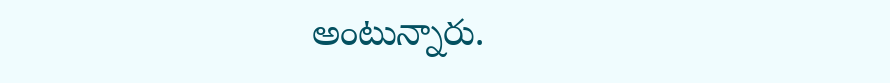అంటున్నారు.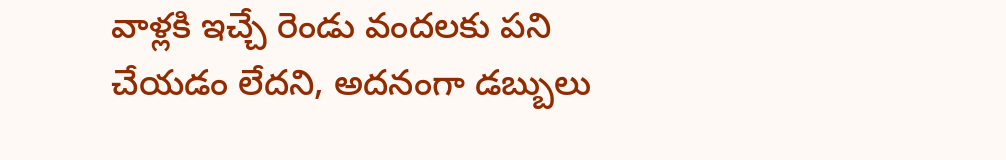వాళ్లకి ఇచ్చే రెండు వందలకు పని చేయడం లేదని, అదనంగా డబ్బులు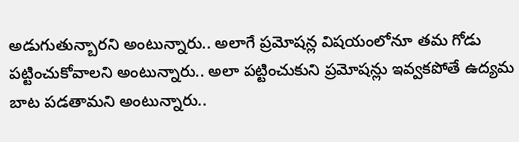అడుగుతున్బారని అంటున్నారు.. అలాగే ప్రమోషన్ల విషయంలోనూ తమ గోడు పట్టించుకోవాలని అంటున్నారు.. అలా పట్టించుకుని ప్రమోషన్లు ఇవ్వకపోతే ఉద్యమ బాట పడతామని అంటున్నారు..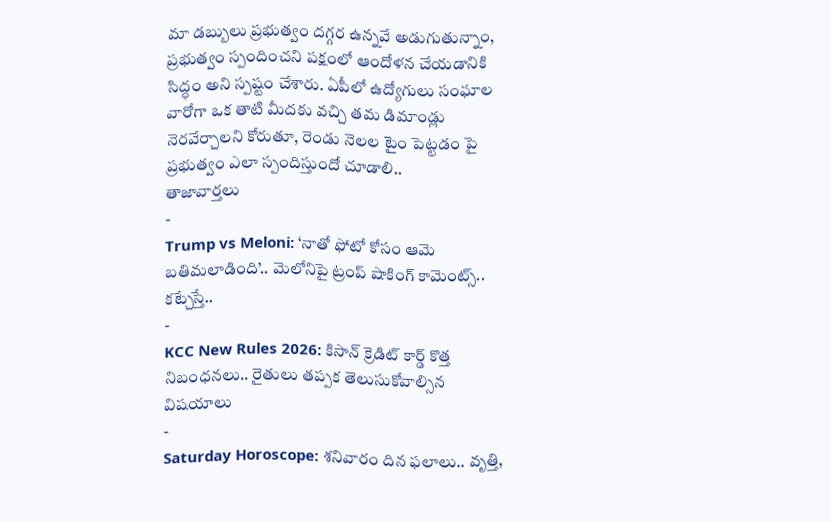మా డబ్బులు ప్రభుత్వం దగ్గర ఉన్నవే అడుగుతున్నాం, ప్రభుత్వం స్పందించని పక్షంలో ఆందోళన చేయడానికి సిద్ధం అని స్పష్టం చేశారు. ఏపీలో ఉద్యోగులు సంఘాల వారోగా ఒక తాటి మీదకు వచ్చి తమ డిమాండ్లు నెరవేర్చాలని కోరుతూ, రెండు నెలల టైం పెట్టడం పై ప్రభుత్వం ఎలా స్పందిస్తుందో చూడాలి..
తాజావార్తలు
-
Trump vs Meloni: ‘నాతో ఫోటో కోసం ఆమె బతిమలాడింది’.. మెలోనిపై ట్రంప్ షాకింగ్ కామెంట్స్.. కట్చేస్తే..
-
KCC New Rules 2026: కిసాన్ క్రెడిట్ కార్డ్ కొత్త నిబంధనలు.. రైతులు తప్పక తెలుసుకోవాల్సిన విషయాలు
-
Saturday Horoscope: శనివారం దిన ఫలాలు.. వృత్తి,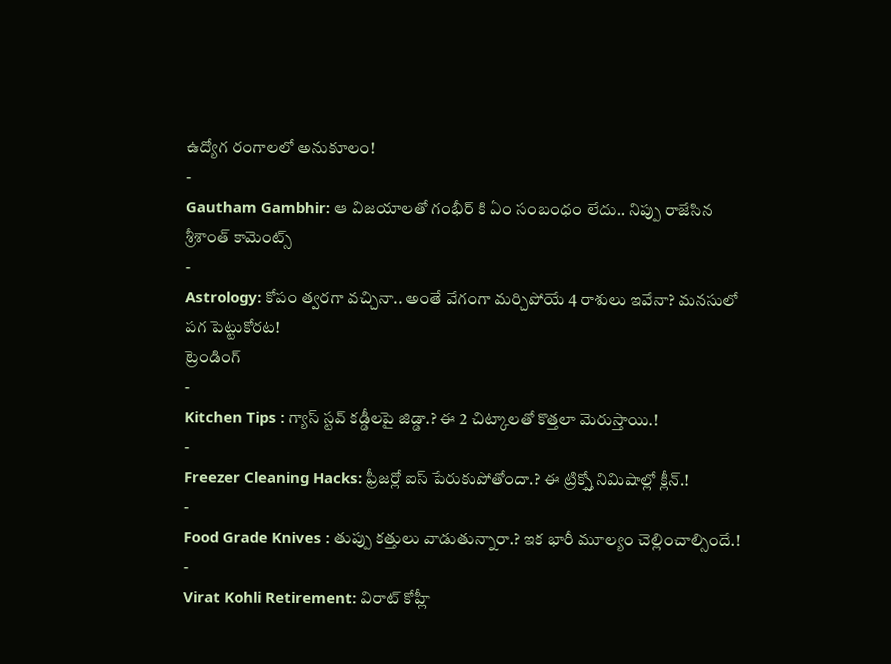ఉద్యోగ రంగాలలో అనుకూలం!
-
Gautham Gambhir: ఆ విజయాలతో గంభీర్ కి ఏం సంబంధం లేదు.. నిప్పు రాజేసిన శ్రీశాంత్ కామెంట్స్
-
Astrology: కోపం త్వరగా వచ్చినా.. అంతే వేగంగా మర్చిపోయే 4 రాశులు ఇవేనా? మనసులో పగ పెట్టుకోరట!
ట్రెండింగ్
-
Kitchen Tips : గ్యాస్ స్టవ్ కడ్డీలపై జిడ్డా.? ఈ 2 చిట్కాలతో కొత్తలా మెరుస్తాయి.!
-
Freezer Cleaning Hacks: ఫ్రీజర్లో ఐస్ పేరుకుపోతోందా.? ఈ ట్రిక్స్తో నిమిషాల్లో క్లీన్.!
-
Food Grade Knives : తుప్పు కత్తులు వాడుతున్నారా.? ఇక భారీ మూల్యం చెల్లించాల్సిందే.!
-
Virat Kohli Retirement: విరాట్ కోహ్లీ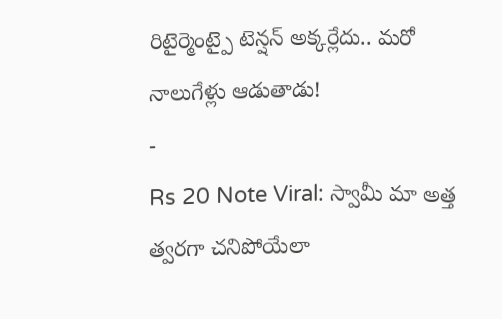రిటైర్మెంట్పై టెన్షన్ అక్కర్లేదు.. మరో నాలుగేళ్లు ఆడుతాడు!
-
Rs 20 Note Viral: స్వామీ మా అత్త త్వరగా చనిపోయేలా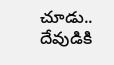చూడు.. దేవుడికి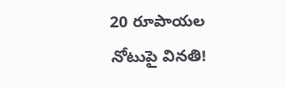20 రూపాయల నోటుపై వినతి!